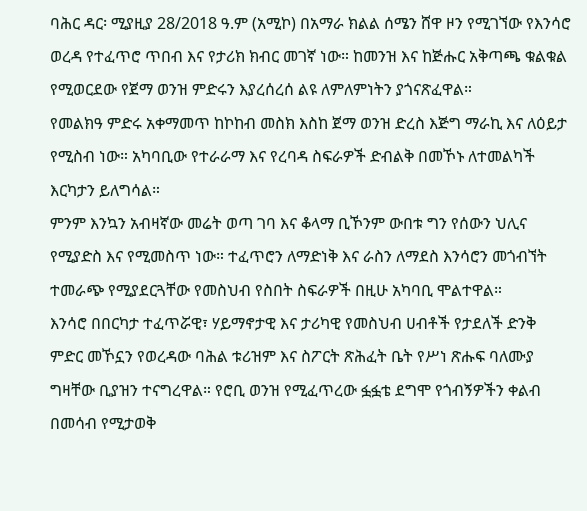ባሕር ዳር፡ ሚያዚያ 28/2018 ዓ.ም (አሚኮ) በአማራ ክልል ሰሜን ሸዋ ዞን የሚገኘው የእንሳሮ ወረዳ የተፈጥሮ ጥበብ እና የታሪክ ክብር መገኛ ነው። ከመንዝ እና ከጅሑር አቅጣጫ ቁልቁል የሚወርደው የጀማ ወንዝ ምድሩን እያረሰረሰ ልዩ ለምለምነትን ያጎናጽፈዋል።
የመልክዓ ምድሩ አቀማመጥ ከኮከብ መስክ እስከ ጀማ ወንዝ ድረስ እጅግ ማራኪ እና ለዕይታ የሚስብ ነው። አካባቢው የተራራማ እና የረባዳ ስፍራዎች ድብልቅ በመኾኑ ለተመልካች እርካታን ይለግሳል።
ምንም እንኳን አብዛኛው መሬት ወጣ ገባ እና ቆላማ ቢኾንም ውበቱ ግን የሰውን ህሊና የሚያድስ እና የሚመስጥ ነው። ተፈጥሮን ለማድነቅ እና ራስን ለማደስ እንሳሮን መጎብኘት ተመራጭ የሚያደርጓቸው የመስህብ የስበት ስፍራዎች በዚሁ አካባቢ ሞልተዋል።
እንሳሮ በበርካታ ተፈጥሯዊ፣ ሃይማኖታዊ እና ታሪካዊ የመስህብ ሀብቶች የታደለች ድንቅ ምድር መኾኗን የወረዳው ባሕል ቱሪዝም እና ስፖርት ጽሕፈት ቤት የሥነ ጽሑፍ ባለሙያ ግዛቸው ቢያዝን ተናግረዋል። የሮቢ ወንዝ የሚፈጥረው ፏፏቴ ደግሞ የጎብኝዎችን ቀልብ በመሳብ የሚታወቅ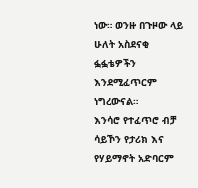ነው። ወንዙ በጉዞው ላይ ሁለት አስደናቂ ፏፏቴዎችን እንደሚፈጥርም ነግረውናል።
እንሳሮ የተፈጥሮ ብቻ ሳይኾን የታሪክ እና የሃይማኖት አድባርም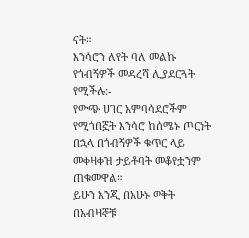ናት።
እንሳሮን ለየት ባለ መልኩ የጎብኝዎች መዳረሻ ሊያደርጓት የሚችሉ:-
የውጭ ሀገር አምባሳደሮችም የሚጎበኟት እንሳሮ ከሰሜኑ ጦርነት በኋላ በጎብኝዎች ቁጥር ላይ መቀዛቀዝ ታይቶባት መቆየቷንም ጠቁመዋል።
ይሁን እንጂ በአሁኑ ወቅት በአብዛኞቹ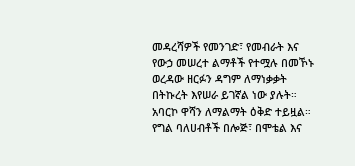መዳረሻዎች የመንገድ፣ የመብራት እና የውኃ መሠረተ ልማቶች የተሟሉ በመኾኑ ወረዳው ዘርፉን ዳግም ለማነቃቃት በትኩረት እየሠራ ይገኛል ነው ያሉት።
አባርኮ ዋሻን ለማልማት ዕቅድ ተይዟል። የግል ባለሀብቶች በሎጅ፣ በሞቴል እና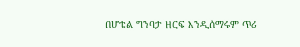በሆቴል ግንባታ ዘርፍ እንዲሰማሩም ጥሪ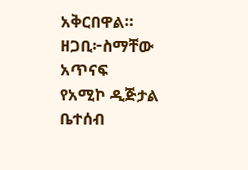አቅርበዋል።
ዘጋቢ፦ስማቸው አጥናፍ
የአሚኮ ዲጅታል ቤተሰብ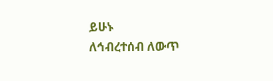ይሁኑ
ለኅብረተሰብ ለውጥ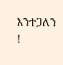እንተጋለን !